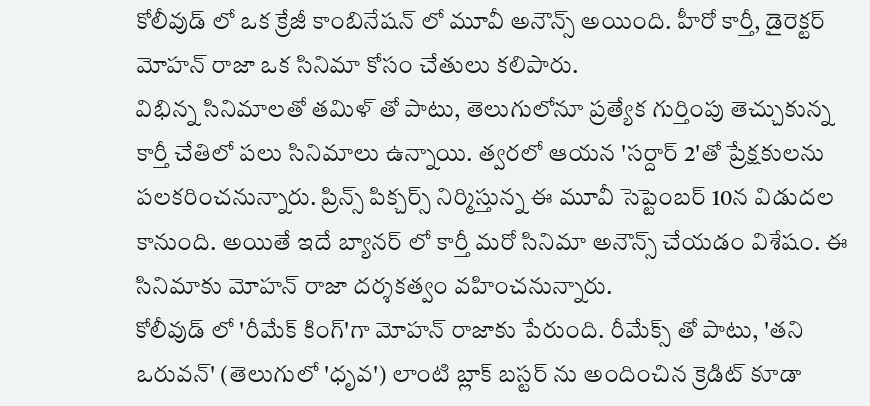కోలీవుడ్ లో ఒక క్రేజీ కాంబినేషన్ లో మూవీ అనౌన్స్ అయింది. హీరో కార్తీ, డైరెక్టర్ మోహన్ రాజా ఒక సినిమా కోసం చేతులు కలిపారు.
విభిన్న సినిమాలతో తమిళ్ తో పాటు, తెలుగులోనూ ప్రత్యేక గుర్తింపు తెచ్చుకున్న కార్తీ చేతిలో పలు సినిమాలు ఉన్నాయి. త్వరలో ఆయన 'సర్దార్ 2'తో ప్రేక్షకులను పలకరించనున్నారు. ప్రిన్స్ పిక్చర్స్ నిర్మిస్తున్న ఈ మూవీ సెప్టెంబర్ 10న విడుదల కానుంది. అయితే ఇదే బ్యానర్ లో కార్తీ మరో సినిమా అనౌన్స్ చేయడం విశేషం. ఈ సినిమాకు మోహన్ రాజా దర్శకత్వం వహించనున్నారు.
కోలీవుడ్ లో 'రీమేక్ కింగ్'గా మోహన్ రాజాకు పేరుంది. రీమేక్స్ తో పాటు, 'తని ఒరువన్' (తెలుగులో 'ధృవ') లాంటి బ్లాక్ బస్టర్ ను అందించిన క్రెడిట్ కూడా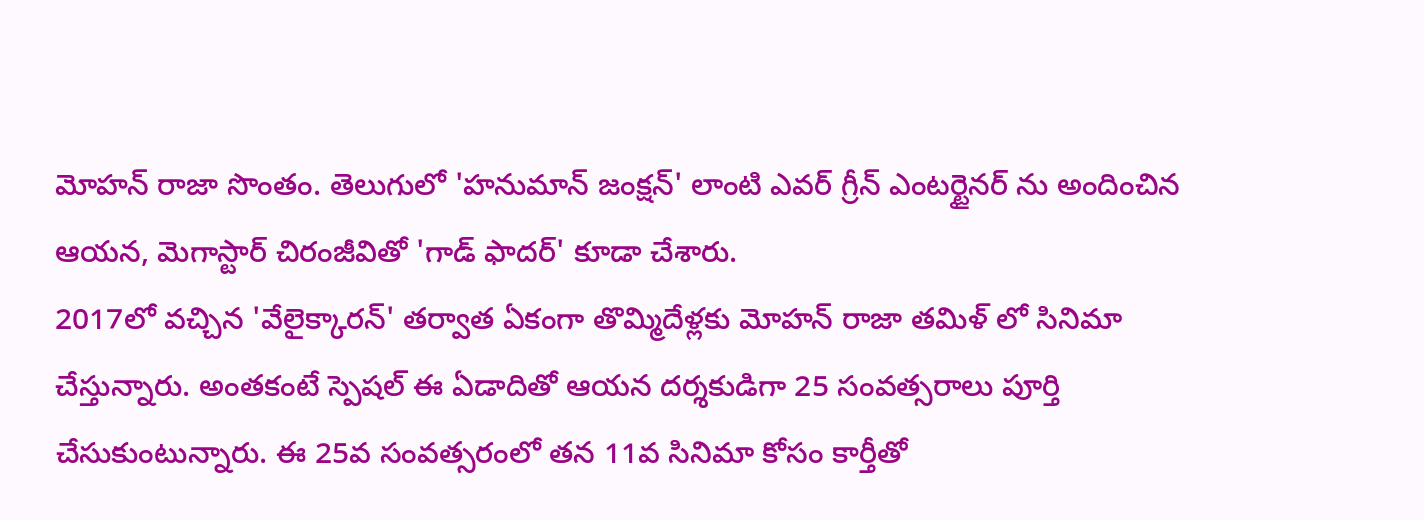మోహన్ రాజా సొంతం. తెలుగులో 'హనుమాన్ జంక్షన్' లాంటి ఎవర్ గ్రీన్ ఎంటర్టైనర్ ను అందించిన ఆయన, మెగాస్టార్ చిరంజీవితో 'గాడ్ ఫాదర్' కూడా చేశారు.
2017లో వచ్చిన 'వేలైక్కారన్' తర్వాత ఏకంగా తొమ్మిదేళ్లకు మోహన్ రాజా తమిళ్ లో సినిమా చేస్తున్నారు. అంతకంటే స్పెషల్ ఈ ఏడాదితో ఆయన దర్శకుడిగా 25 సంవత్సరాలు పూర్తి చేసుకుంటున్నారు. ఈ 25వ సంవత్సరంలో తన 11వ సినిమా కోసం కార్తీతో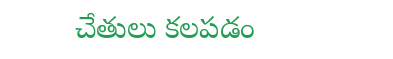చేతులు కలపడం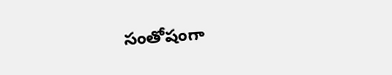సంతోషంగా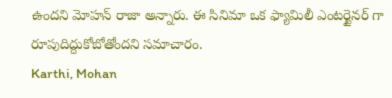ఉందని మోహన్ రాజా అన్నారు. ఈ సినిమా ఒక ఫ్యామిలీ ఎంటర్టైనర్ గా రూపుదిద్దుకోబోతోందని సమాచారం.
Karthi, Mohan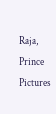Raja, Prince Pictures